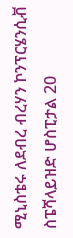ሚኒስቴሩ ለደብረ ብረሃን ኮንፕርሄንሲቭ ስፔሻላይዝድ ሆስፒታል 20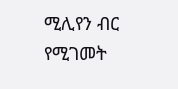ሚሊየን ብር የሚገመት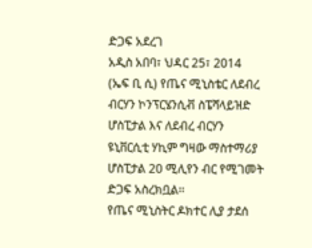ድጋፍ አደረገ
አዲስ አበባ፣ ህዳር 25፣ 2014 (ኤፍ ቢ ሲ) የጤና ሚኒስቴር ለደብረ ብርሃን ኮንፕርሄንሲቭ ስፔሻላይዝድ ሆስፒታል እና ለደብረ ብርሃን ዩኒቨርሲቲ ሃኪም ግዛው ማስተማሪያ ሆስፒታል 20 ሚሊየን ብር የሚገመት ድጋፍ አስረክቧል፡፡
የጤና ሚኒስትር ዶክተር ሊያ ታደሰ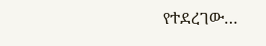የተደረገው…